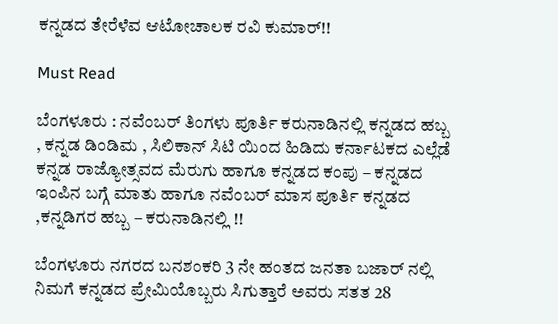ಕನ್ನಡದ ತೇರೆಳೆವ ಆಟೋಚಾಲಕ ರವಿ ಕುಮಾರ್!!

Must Read

ಬೆಂಗಳೂರು : ನವೆಂಬರ್ ತಿಂಗಳು ಪೂರ್ತಿ ಕರುನಾಡಿನಲ್ಲಿ ಕನ್ನಡದ ಹಬ್ಬ , ಕನ್ನಡ ಡಿಂಡಿಮ , ಸಿಲಿಕಾನ್ ಸಿಟಿ ಯಿಂದ ಹಿಡಿದು ಕರ್ನಾಟಕದ ಎಲ್ಲೆಡೆ ಕನ್ನಡ ರಾಜ್ಯೋತ್ಸವದ ಮೆರುಗು ಹಾಗೂ ಕನ್ನಡದ ಕಂಪು – ಕನ್ನಡದ ಇಂಪಿನ ಬಗ್ಗೆ ಮಾತು ಹಾಗೂ ನವೆಂಬರ್ ಮಾಸ ಪೂರ್ತಿ ಕನ್ನಡದ ,ಕನ್ನಡಿಗರ ಹಬ್ಬ – ಕರುನಾಡಿನಲ್ಲಿ !!

ಬೆಂಗಳೂರು ನಗರದ ಬನಶಂಕರಿ 3 ನೇ ಹಂತದ ಜನತಾ ಬಜಾರ್ ನಲ್ಲಿ ನಿಮಗೆ ಕನ್ನಡದ ಪ್ರೇಮಿಯೊಬ್ಬರು ಸಿಗುತ್ತಾರೆ ಅವರು ಸತತ 28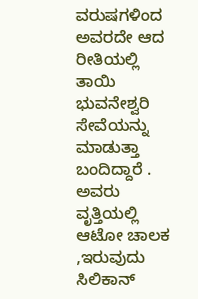ವರುಷಗಳಿಂದ ಅವರದೇ ಆದ ರೀತಿಯಲ್ಲಿ ತಾಯಿ ಭುವನೇಶ್ವರಿ ಸೇವೆಯನ್ನು ಮಾಡುತ್ತಾ ಬಂದಿದ್ದಾರೆ .
ಅವರು ವೃತ್ತಿಯಲ್ಲಿ ಆಟೋ ಚಾಲಕ ,ಇರುವುದು ಸಿಲಿಕಾನ್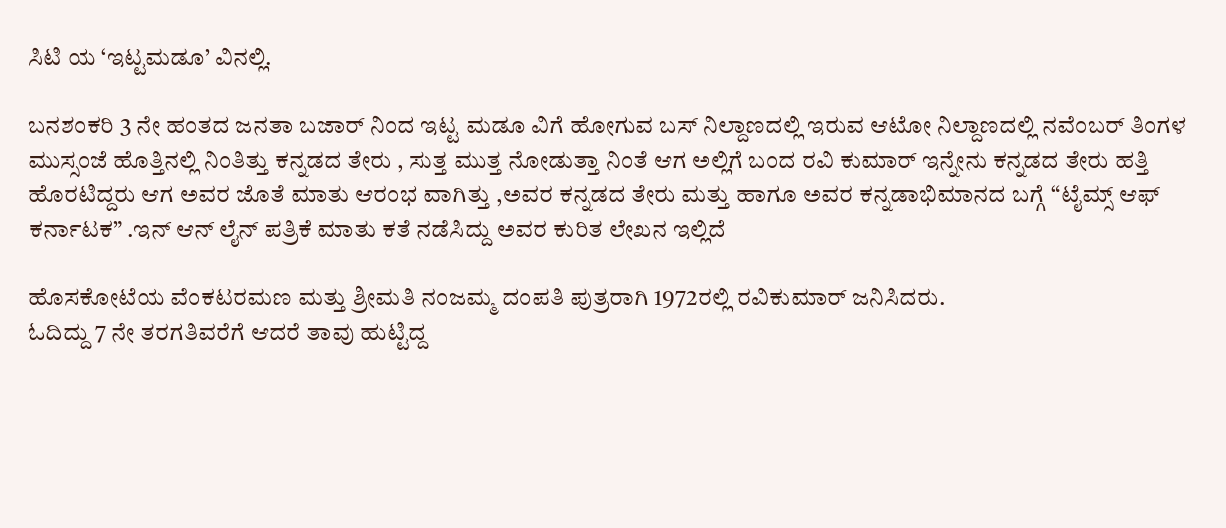ಸಿಟಿ ಯ ‘ಇಟ್ಟಮಡೂ’ ವಿನಲ್ಲಿ.

ಬನಶಂಕರಿ 3 ನೇ ಹಂತದ ಜನತಾ ಬಜಾರ್ ನಿಂದ ಇಟ್ಟ ಮಡೂ ವಿಗೆ ಹೋಗುವ ಬಸ್ ನಿಲ್ದಾಣದಲ್ಲಿ ಇರುವ ಆಟೋ ನಿಲ್ದಾಣದಲ್ಲಿ ನವೆಂಬರ್ ತಿಂಗಳ ಮುಸ್ಸಂಜೆ ಹೊತ್ತಿನಲ್ಲಿ ನಿಂತಿತ್ತು ಕನ್ನಡದ ತೇರು , ಸುತ್ತ ಮುತ್ತ ನೋಡುತ್ತಾ ನಿಂತೆ ಆಗ ಅಲ್ಲಿಗೆ ಬಂದ ರವಿ ಕುಮಾರ್ ಇನ್ನೇನು ಕನ್ನಡದ ತೇರು ಹತ್ತಿ ಹೊರಟಿದ್ದರು ಆಗ ಅವರ ಜೊತೆ ಮಾತು ಆರಂಭ ವಾಗಿತ್ತು ,ಅವರ ಕನ್ನಡದ ತೇರು ಮತ್ತು ಹಾಗೂ ಅವರ ಕನ್ನಡಾಭಿಮಾನದ ಬಗ್ಗೆ “ಟೈಮ್ಸ್ ಆಫ್ ಕರ್ನಾಟಕ” .ಇನ್ ಆನ್ ಲೈನ್ ಪತ್ರಿಕೆ ಮಾತು ಕತೆ ನಡೆಸಿದ್ದು ಅವರ ಕುರಿತ ಲೇಖನ ಇಲ್ಲಿದೆ

ಹೊಸಕೋಟೆಯ ವೆಂಕಟರಮಣ ಮತ್ತು ಶ್ರೀಮತಿ ನಂಜಮ್ಮ ದಂಪತಿ ಪುತ್ರರಾಗಿ 1972ರಲ್ಲಿ ರವಿಕುಮಾರ್ ಜನಿಸಿದರು.
ಓದಿದ್ದು 7 ನೇ ತರಗತಿವರೆಗೆ ಆದರೆ ತಾವು ಹುಟ್ಟಿದ್ದ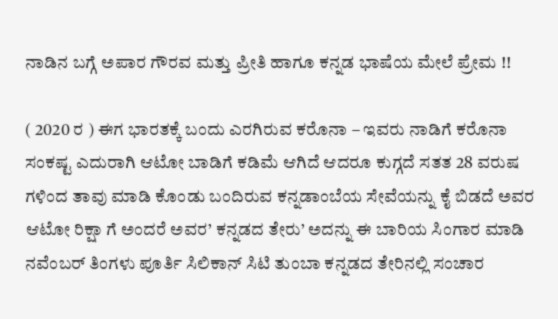ನಾಡಿನ ಬಗ್ಗೆ ಅಪಾರ ಗೌರವ ಮತ್ತು ಪ್ರೀತಿ ಹಾಗೂ ಕನ್ನಡ ಭಾಷೆಯ ಮೇಲೆ ಪ್ರೇಮ !!

( 2020 ರ ) ಈಗ ಭಾರತಕ್ಕೆ ಬಂದು ಎರಗಿರುವ ಕರೊನಾ – ಇವರು ನಾಡಿಗೆ ಕರೊನಾ ಸಂಕಷ್ಟ ಎದುರಾಗಿ ಆಟೋ ಬಾಡಿಗೆ ಕಡಿಮೆ ಆಗಿದೆ ಆದರೂ ಕುಗ್ಗದೆ ಸತತ 28 ವರುಷ ಗಳಿಂದ ತಾವು ಮಾಡಿ ಕೊಂಡು ಬಂದಿರುವ ಕನ್ನಡಾಂಬೆಯ ಸೇವೆಯನ್ನು ಕೈ ಬಿಡದೆ ಅವರ ಆಟೋ ರಿಕ್ಷಾ ಗೆ ಅಂದರೆ ಅವರ’ ಕನ್ನಡದ ತೇರು’ ಅದನ್ನು ಈ ಬಾರಿಯ ಸಿಂಗಾರ ಮಾಡಿ ನವೆಂಬರ್ ತಿಂಗಳು ಪೂರ್ತಿ ಸಿಲಿಕಾನ್ ಸಿಟಿ ತುಂಬಾ ಕನ್ನಡದ ತೇರಿನಲ್ಲಿ ಸಂಚಾರ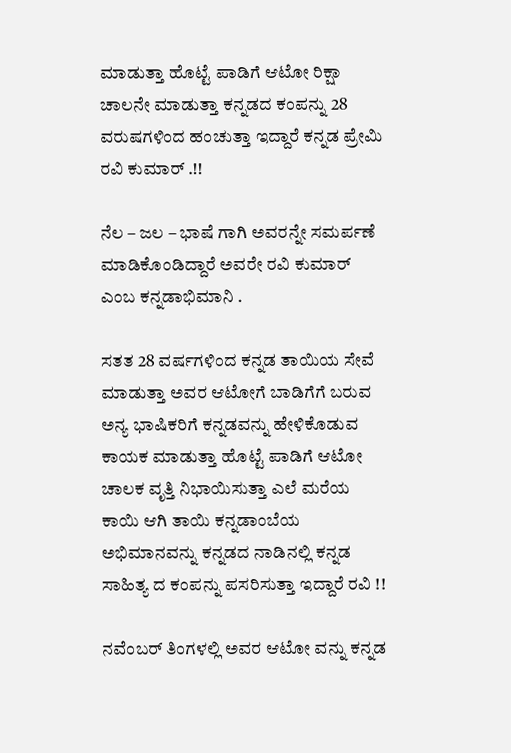ಮಾಡುತ್ತಾ ಹೊಟ್ಟೆ ಪಾಡಿಗೆ ಆಟೋ ರಿಕ್ಷಾ ಚಾಲನೇ ಮಾಡುತ್ತಾ ಕನ್ನಡದ ಕಂಪನ್ನು 28 ವರುಷಗಳಿಂದ ಹಂಚುತ್ತಾ ಇದ್ದಾರೆ ಕನ್ನಡ ಪ್ರೇಮಿ ರವಿ ಕುಮಾರ್ .!!

ನೆಲ – ಜಲ – ಭಾಷೆ ಗಾಗಿ ಅವರನ್ನೇ ಸಮರ್ಪಣೆ ಮಾಡಿಕೊಂಡಿದ್ದಾರೆ ಅವರೇ ರವಿ ಕುಮಾರ್ ಎಂಬ ಕನ್ನಡಾಭಿಮಾನಿ .

ಸತತ 28 ವರ್ಷಗಳಿಂದ ಕನ್ನಡ ತಾಯಿಯ ಸೇವೆ ಮಾಡುತ್ತಾ ಅವರ ಆಟೋಗೆ ಬಾಡಿಗೆಗೆ ಬರುವ ಅನ್ಯ ಭಾಷಿಕರಿಗೆ ಕನ್ನಡವನ್ನು ಹೇಳಿಕೊಡುವ ಕಾಯಕ ಮಾಡುತ್ತಾ ಹೊಟ್ಟೆ ಪಾಡಿಗೆ ಆಟೋ ಚಾಲಕ ವೃತ್ತಿ ನಿಭಾಯಿಸುತ್ತಾ ಎಲೆ ಮರೆಯ ಕಾಯಿ ಆಗಿ ತಾಯಿ ಕನ್ನಡಾಂಬೆಯ ಅಭಿಮಾನವನ್ನು ಕನ್ನಡದ ನಾಡಿನಲ್ಲಿ ಕನ್ನಡ ಸಾಹಿತ್ಯ ದ ಕಂಪನ್ನು ಪಸರಿಸುತ್ತಾ ಇದ್ದಾರೆ ರವಿ !!

ನವೆಂಬರ್ ತಿಂಗಳಲ್ಲಿ ಅವರ ಆಟೋ ವನ್ನು ಕನ್ನಡ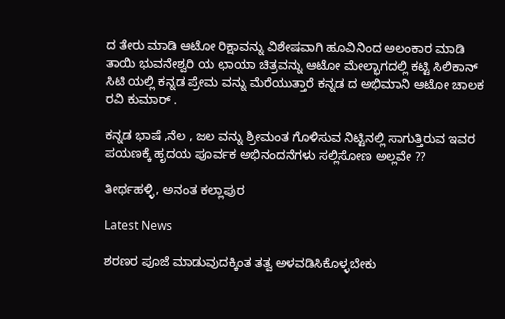ದ ತೇರು ಮಾಡಿ ಆಟೋ ರಿಕ್ಷಾವನ್ನು ವಿಶೇಷವಾಗಿ ಹೂವಿನಿಂದ ಅಲಂಕಾರ ಮಾಡಿ ತಾಯಿ ಭುವನೇಶ್ವರಿ ಯ ಛಾಯಾ ಚಿತ್ರವನ್ನು ಆಟೋ ಮೇಲ್ಭಾಗದಲ್ಲಿ ಕಟ್ಟಿ ಸಿಲಿಕಾನ್ ಸಿಟಿ ಯಲ್ಲಿ ಕನ್ನಡ ಪ್ರೇಮ ವನ್ನು ಮೆರೆಯುತ್ತಾರೆ ಕನ್ನಡ ದ ಅಭಿಮಾನಿ ಆಟೋ ಚಾಲಕ ರವಿ ಕುಮಾರ್ .

ಕನ್ನಡ ಭಾಷೆ ,ನೆಲ , ಜಲ ವನ್ನು ಶ್ರೀಮಂತ ಗೊಳಿಸುವ ನಿಟ್ಟಿನಲ್ಲಿ ಸಾಗುತ್ತಿರುವ ಇವರ ಪಯಣಕ್ಕೆ ಹೃದಯ ಪೂರ್ವಕ ಅಭಿನಂದನೆಗಳು ಸಲ್ಲಿಸೋಣ ಅಲ್ಲವೇ ??

ತೀರ್ಥಹಳ್ಳಿ, ಅನಂತ ಕಲ್ಲಾಪುರ

Latest News

ಶರಣರ ಪೂಜೆ ಮಾಡುವುದಕ್ಕಿಂತ ತತ್ವ ಅಳವಡಿಸಿಕೊಳ್ಳಬೇಕು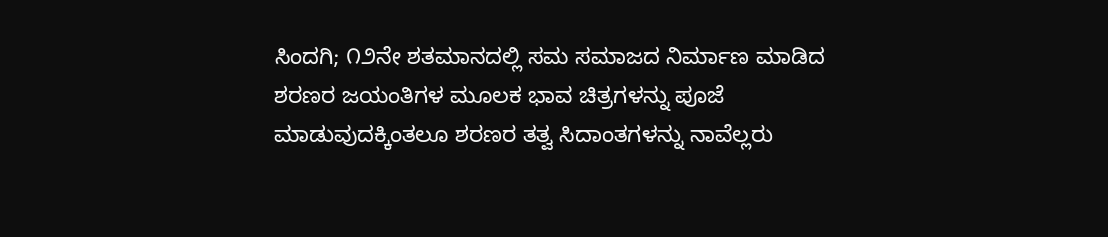ಸಿಂದಗಿ; ೧೨ನೇ ಶತಮಾನದಲ್ಲಿ ಸಮ ಸಮಾಜದ ನಿರ್ಮಾಣ ಮಾಡಿದ ಶರಣರ ಜಯಂತಿಗಳ ಮೂಲಕ ಭಾವ ಚಿತ್ರಗಳನ್ನು ಪೂಜೆ ಮಾಡುವುದಕ್ಕಿಂತಲೂ ಶರಣರ ತತ್ವ ಸಿದಾಂತಗಳನ್ನು ನಾವೆಲ್ಲರು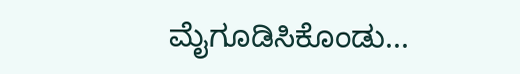ಮೈಗೂಡಿಸಿಕೊಂಡು...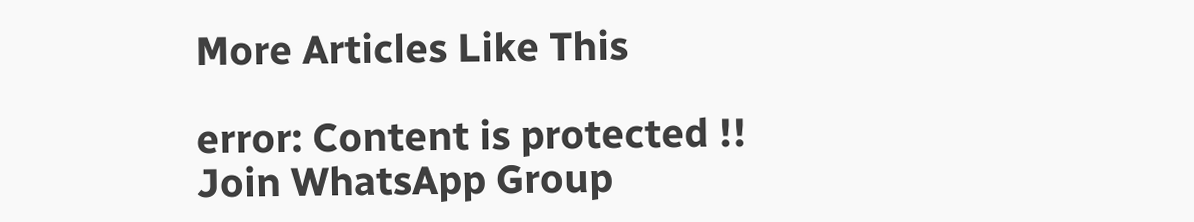More Articles Like This

error: Content is protected !!
Join WhatsApp Group